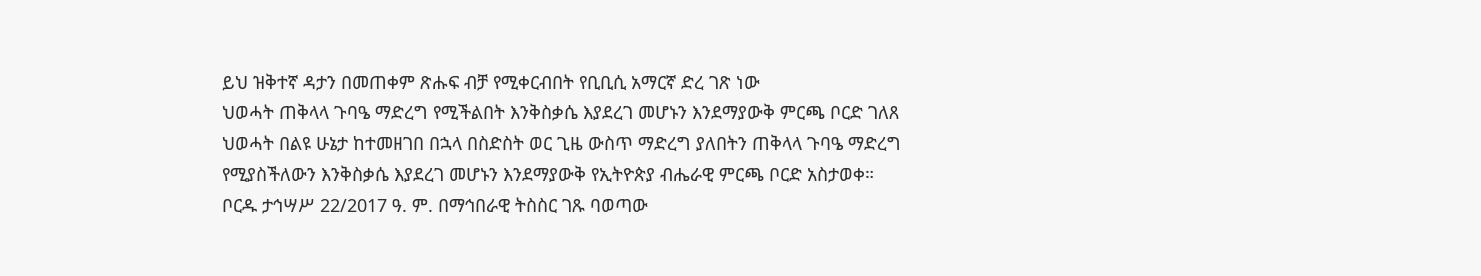ይህ ዝቅተኛ ዳታን በመጠቀም ጽሑፍ ብቻ የሚቀርብበት የቢቢሲ አማርኛ ድረ ገጽ ነው
ህወሓት ጠቅላላ ጉባዔ ማድረግ የሚችልበት እንቅስቃሴ እያደረገ መሆኑን እንደማያውቅ ምርጫ ቦርድ ገለጸ
ህወሓት በልዩ ሁኔታ ከተመዘገበ በኋላ በስድስት ወር ጊዜ ውስጥ ማድረግ ያለበትን ጠቅላላ ጉባዔ ማድረግ የሚያስችለውን እንቅስቃሴ እያደረገ መሆኑን እንደማያውቅ የኢትዮጵያ ብሔራዊ ምርጫ ቦርድ አስታወቀ።
ቦርዱ ታኅሣሥ 22/2017 ዓ. ም. በማኅበራዊ ትስስር ገጹ ባወጣው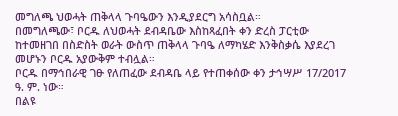መግለጫ ህወሓት ጠቅላላ ጉባዔውን እንዲያደርግ አሳስቧል።
በመግለጫው፣ ቦርዱ ለህወሓት ደብዳቤው እስከጻፈበት ቀን ድረስ ፓርቲው ከተመዘገበ በስድስት ወራት ውስጥ ጠቅላላ ጉባዔ ለማካሄድ እንቅስቃሴ እያደረገ መሆኑን ቦርዱ አያውቅም ተብሏል።
ቦርዱ በማኅበራዊ ገፁ የለጠፈው ደብዳቤ ላይ የተጠቀሰው ቀን ታኅሣሥ 17/2017 ዓ. ም. ነው።
በልዩ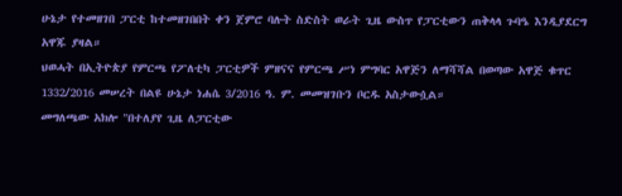ሁኔታ የተመዘገበ ፓርቲ ከተመዘገበበት ቀን ጀምሮ ባሉት ስድስት ወራት ጊዜ ውስጥ የፓርቲውን ጠቅላላ ጉባዔ እንዲያደርግ አዋጁ ያዛል።
ህወሓት በኢትዮጵያ የምርጫ የፖለቲካ ፓርቲዎች ምዘናና የምርጫ ሥነ ምግባር አዋጅን ለማሻሻል በወጣው አዋጅ ቁጥር 1332/2016 መሠረት በልዩ ሁኔታ ነሐሴ 3/2016 ዓ. ም. መመዝገቡን ቦርዱ አስታውሷል።
መግለጫው አክሎ "በተለያየ ጊዜ ለፓርቲው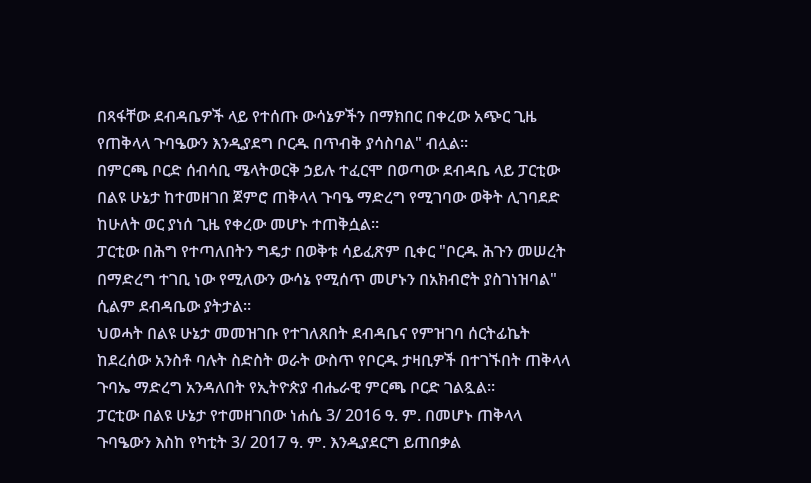በጻፋቸው ደብዳቤዎች ላይ የተሰጡ ውሳኔዎችን በማክበር በቀረው አጭር ጊዜ የጠቅላላ ጉባዔውን እንዲያደግ ቦርዱ በጥብቅ ያሳስባል" ብሏል።
በምርጫ ቦርድ ሰብሳቢ ሜላትወርቅ ኃይሉ ተፈርሞ በወጣው ደብዳቤ ላይ ፓርቲው በልዩ ሁኔታ ከተመዘገበ ጀምሮ ጠቅላላ ጉባዔ ማድረግ የሚገባው ወቅት ሊገባደድ ከሁለት ወር ያነሰ ጊዜ የቀረው መሆኑ ተጠቅሷል።
ፓርቲው በሕግ የተጣለበትን ግዴታ በወቅቱ ሳይፈጽም ቢቀር "ቦርዱ ሕጉን መሠረት በማድረግ ተገቢ ነው የሚለውን ውሳኔ የሚሰጥ መሆኑን በአክብሮት ያስገነዝባል" ሲልም ደብዳቤው ያትታል።
ህወሓት በልዩ ሁኔታ መመዝገቡ የተገለጸበት ደብዳቤና የምዝገባ ሰርትፊኬት ከደረሰው አንስቶ ባሉት ስድስት ወራት ውስጥ የቦርዱ ታዛቢዎች በተገኙበት ጠቅላላ ጉባኤ ማድረግ አንዳለበት የኢትዮጵያ ብሔራዊ ምርጫ ቦርድ ገልጿል።
ፓርቲው በልዩ ሁኔታ የተመዘገበው ነሐሴ 3/ 2016 ዓ. ም. በመሆኑ ጠቅላላ ጉባዔውን እስከ የካቲት 3/ 2017 ዓ. ም. እንዲያደርግ ይጠበቃል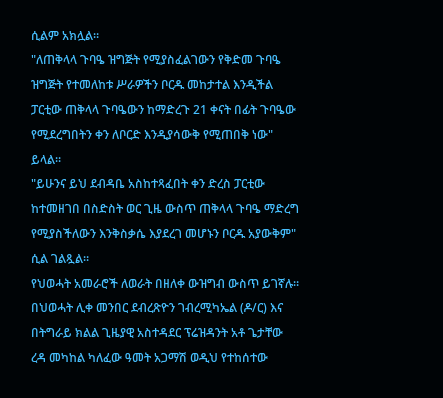ሲልም አክሏል።
"ለጠቅላላ ጉባዔ ዝግጅት የሚያስፈልገውን የቅድመ ጉባዔ ዝግጅት የተመለከቱ ሥራዎችን ቦርዱ መከታተል እንዲችል ፓርቲው ጠቅላላ ጉባዔውን ከማድረጉ 21 ቀናት በፊት ጉባዔው የሚደረግበትን ቀን ለቦርድ እንዲያሳውቅ የሚጠበቅ ነው" ይላል።
"ይሁንና ይህ ደብዳቤ አስከተጻፈበት ቀን ድረስ ፓርቲው ከተመዘገበ በስድስት ወር ጊዜ ውስጥ ጠቅላላ ጉባዔ ማድረግ የሚያስችለውን እንቅስቃሴ እያደረገ መሆኑን ቦርዱ አያውቅም" ሲል ገልጿል።
የህወሓት አመራሮች ለወራት በዘለቀ ውዝግብ ውስጥ ይገኛሉ። በህወሓት ሊቀ መንበር ደብረጽዮን ገብረሚካኤል (ዶ/ር) እና በትግራይ ክልል ጊዜያዊ አስተዳደር ፕሬዝዳንት አቶ ጌታቸው ረዳ መካከል ካለፈው ዓመት አጋማሽ ወዲህ የተከሰተው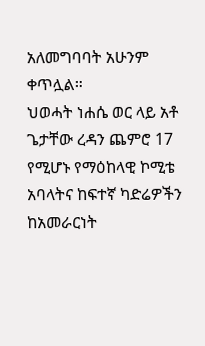አለመግባባት አሁንም ቀጥሏል።
ህወሓት ነሐሴ ወር ላይ አቶ ጌታቸው ረዳን ጨምሮ 17 የሚሆኑ የማዕከላዊ ኮሚቴ አባላትና ከፍተኛ ካድሬዎችን ከአመራርነት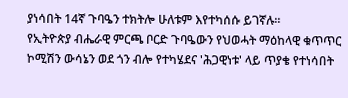ያነሳበት 14ኛ ጉባዔን ተክትሎ ሁለቱም እየተካሰሱ ይገኛሉ።
የኢትዮጵያ ብሔራዊ ምርጫ ቦርድ ጉባዔውን የህወሓት ማዕከላዊ ቁጥጥር ኮሚሽን ውሳኔን ወደ ጎን ብሎ የተካሄደና 'ሕጋዊነቱ' ላይ ጥያቄ የተነሳበት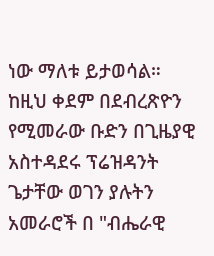ነው ማለቱ ይታወሳል።
ከዚህ ቀደም በደብረጽዮን የሚመራው ቡድን በጊዜያዊ አስተዳደሩ ፕሬዝዳንት ጌታቸው ወገን ያሉትን አመራሮች በ "ብሔራዊ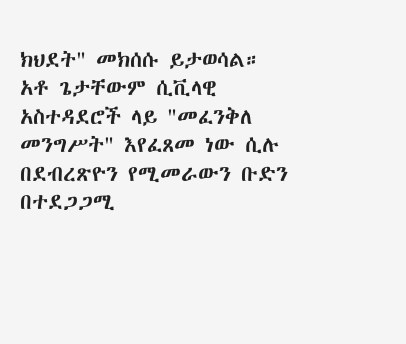ክህደት" መክሰሱ ይታወሳል።
አቶ ጌታቸውም ሲቪላዊ አስተዳደሮች ላይ "መፈንቅለ መንግሥት" እየፈጸመ ነው ሲሉ በደብረጽዮን የሚመራውን ቡድን በተደጋጋሚ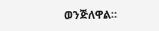ወንጅለዋል።